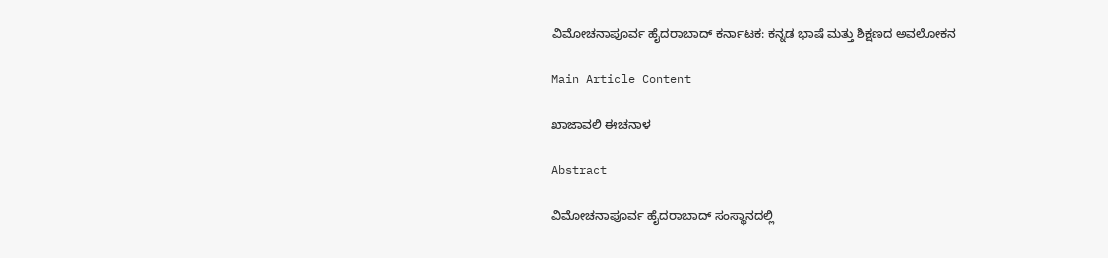ವಿಮೋಚನಾಪೂರ್ವ ಹೈದರಾಬಾದ್ ಕರ್ನಾಟಕ: ಕನ್ನಡ ಭಾಷೆ ಮತ್ತು ಶಿಕ್ಷಣದ ಅವಲೋಕನ

Main Article Content

ಖಾಜಾವಲಿ ಈಚನಾಳ

Abstract

ವಿಮೋಚನಾಪೂರ್ವ ಹೈದರಾಬಾದ್ ಸಂಸ್ಥಾನದಲ್ಲಿ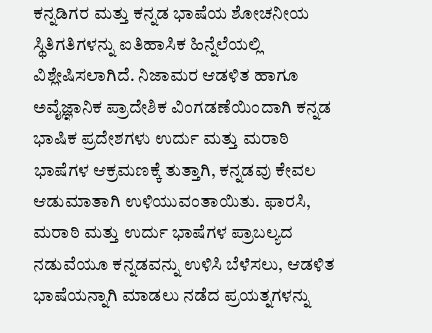ಕನ್ನಡಿಗರ ಮತ್ತು ಕನ್ನಡ ಭಾಷೆಯ ಶೋಚನೀಯ ಸ್ಥಿತಿಗತಿಗಳನ್ನು ಐತಿಹಾಸಿಕ ಹಿನ್ನೆಲೆಯಲ್ಲಿ ವಿಶ್ಲೇಷಿಸಲಾಗಿದೆ. ನಿಜಾಮರ ಆಡಳಿತ ಹಾಗೂ ಅವೈಜ್ಞಾನಿಕ ಪ್ರಾದೇಶಿಕ ವಿಂಗಡಣೆಯಿಂದಾಗಿ ಕನ್ನಡ ಭಾಷಿಕ ಪ್ರದೇಶಗಳು ಉರ್ದು ಮತ್ತು ಮರಾಠಿ ಭಾಷೆಗಳ ಆಕ್ರಮಣಕ್ಕೆ ತುತ್ತಾಗಿ, ಕನ್ನಡವು ಕೇವಲ ಆಡುಮಾತಾಗಿ ಉಳಿಯುವಂತಾಯಿತು. ಫಾರಸಿ, ಮರಾಠಿ ಮತ್ತು ಉರ್ದು ಭಾಷೆಗಳ ಪ್ರಾಬಲ್ಯದ ನಡುವೆಯೂ ಕನ್ನಡವನ್ನು ಉಳಿಸಿ ಬೆಳೆಸಲು, ಆಡಳಿತ ಭಾಷೆಯನ್ನಾಗಿ ಮಾಡಲು ನಡೆದ ಪ್ರಯತ್ನಗಳನ್ನು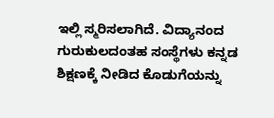ಇಲ್ಲಿ ಸ್ಮರಿಸಲಾಗಿದೆ. ವಿದ್ಯಾನಂದ ಗುರುಕುಲದಂತಹ ಸಂಸ್ಥೆಗಳು ಕನ್ನಡ ಶಿಕ್ಷಣಕ್ಕೆ ನೀಡಿದ ಕೊಡುಗೆಯನ್ನು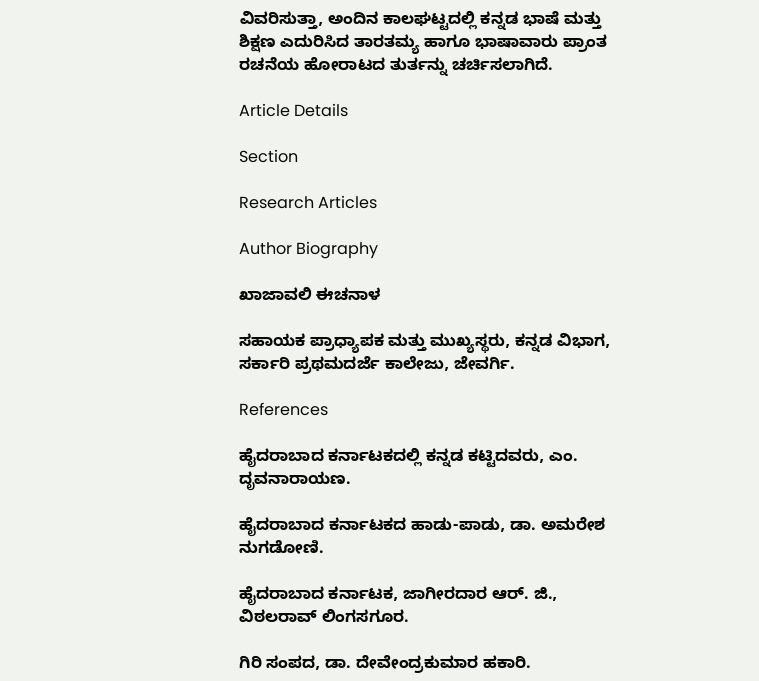ವಿವರಿಸುತ್ತಾ, ಅಂದಿನ ಕಾಲಘಟ್ಟದಲ್ಲಿ ಕನ್ನಡ ಭಾಷೆ ಮತ್ತು ಶಿಕ್ಷಣ ಎದುರಿಸಿದ ತಾರತಮ್ಯ ಹಾಗೂ ಭಾಷಾವಾರು ಪ್ರಾಂತ ರಚನೆಯ ಹೋರಾಟದ ತುರ್ತನ್ನು ಚರ್ಚಿಸಲಾಗಿದೆ.

Article Details

Section

Research Articles

Author Biography

ಖಾಜಾವಲಿ ಈಚನಾಳ

ಸಹಾಯಕ ಪ್ರಾಧ್ಯಾಪಕ ಮತ್ತು ಮುಖ್ಯಸ್ಥರು, ಕನ್ನಡ ವಿಭಾಗ, ಸರ್ಕಾರಿ ಪ್ರಥಮದರ್ಜೆ ಕಾಲೇಜು, ಜೇವರ್ಗಿ.

References

ಹೈದರಾಬಾದ ಕರ್ನಾಟಕದಲ್ಲಿ ಕನ್ನಡ ಕಟ್ಟಿದವರು, ಎಂ. ದೃವನಾರಾಯಣ.

ಹೈದರಾಬಾದ ಕರ್ನಾಟಕದ ಹಾಡು-ಪಾಡು, ಡಾ. ಅಮರೇಶ ನುಗಡೋಣಿ.

ಹೈದರಾಬಾದ ಕರ್ನಾಟಕ, ಜಾಗೀರದಾರ ಆರ್. ಜಿ., ವಿಠಲರಾವ್ ಲಿಂಗಸಗೂರ.

ಗಿರಿ ಸಂಪದ, ಡಾ. ದೇವೇಂದ್ರಕುಮಾರ ಹಕಾರಿ.